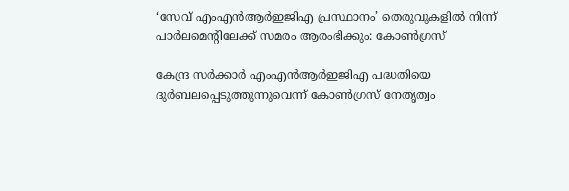‘സേവ് എംഎൻആർഇജിഎ പ്രസ്ഥാനം’ തെരുവുകളിൽ നിന്ന് പാർലമെന്റിലേക്ക് സമരം ആരംഭിക്കും: കോൺഗ്രസ്

കേന്ദ്ര സർക്കാർ എംഎൻആർഇജിഎ പദ്ധതിയെ ദുർബലപ്പെടുത്തുന്നുവെന്ന് കോൺഗ്രസ് നേതൃത്വം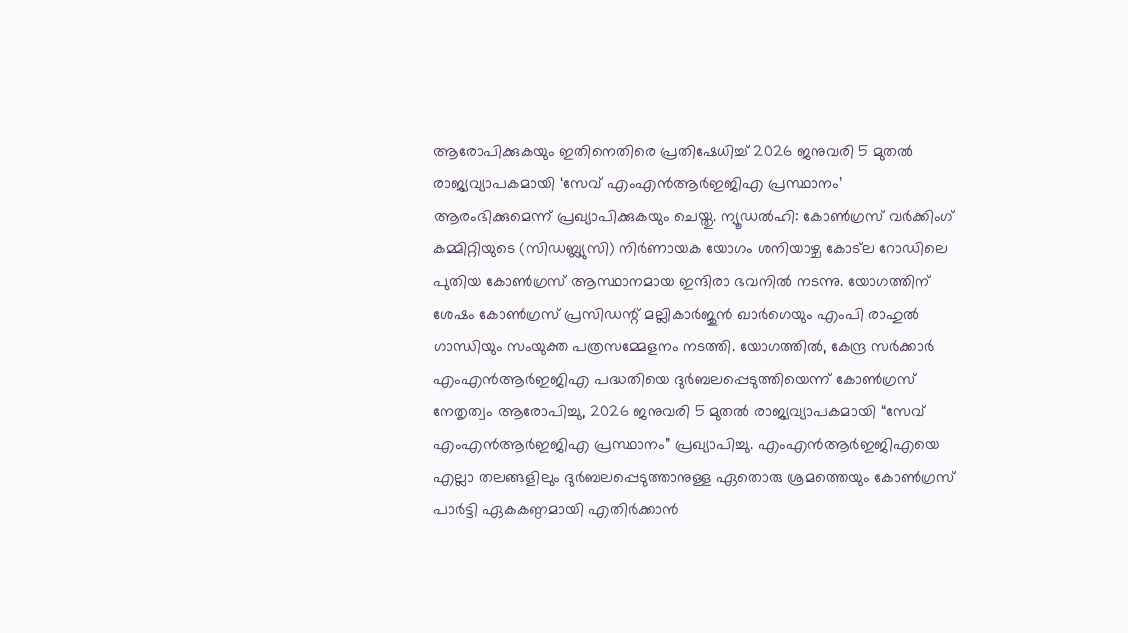ആരോപിക്കുകയും ഇതിനെതിരെ പ്രതിഷേധിച്ച് 2026 ജനുവരി 5 മുതൽ രാജ്യവ്യാപകമായി ‘സേവ് എംഎൻആർഇജിഎ പ്രസ്ഥാനം’ ആരംഭിക്കുമെന്ന് പ്രഖ്യാപിക്കുകയും ചെയ്തു. ന്യൂഡൽഹി: കോൺഗ്രസ് വർക്കിംഗ് കമ്മിറ്റിയുടെ (സിഡബ്ല്യുസി) നിർണായക യോഗം ശനിയാഴ്ച കോട്‌ല റോഡിലെ പുതിയ കോൺഗ്രസ് ആസ്ഥാനമായ ഇന്ദിരാ ഭവനിൽ നടന്നു. യോഗത്തിന് ശേഷം കോൺഗ്രസ് പ്രസിഡന്റ് മല്ലികാർജുൻ ഖാർഗെയും എംപി രാഹുൽ ഗാന്ധിയും സംയുക്ത പത്രസമ്മേളനം നടത്തി. യോഗത്തിൽ, കേന്ദ്ര സർക്കാർ എംഎൻആർഇജിഎ പദ്ധതിയെ ദുർബലപ്പെടുത്തിയെന്ന് കോൺഗ്രസ് നേതൃത്വം ആരോപിച്ചു, 2026 ജനുവരി 5 മുതൽ രാജ്യവ്യാപകമായി “സേവ് എംഎൻആർഇജിഎ പ്രസ്ഥാനം” പ്രഖ്യാപിച്ചു. എംഎൻആർഇജിഎയെ എല്ലാ തലങ്ങളിലും ദുർബലപ്പെടുത്താനുള്ള ഏതൊരു ശ്രമത്തെയും കോൺഗ്രസ് പാർട്ടി ഏകകണ്ഠമായി എതിർക്കാൻ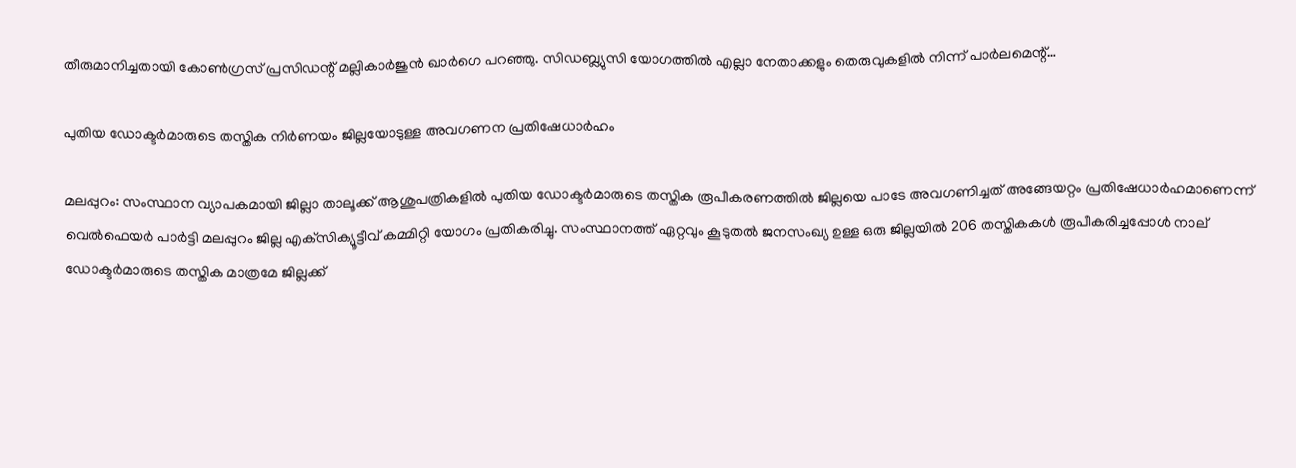തീരുമാനിച്ചതായി കോൺഗ്രസ് പ്രസിഡന്റ് മല്ലികാർജുൻ ഖാർഗെ പറഞ്ഞു. സിഡബ്ല്യുസി യോഗത്തിൽ എല്ലാ നേതാക്കളും തെരുവുകളിൽ നിന്ന് പാർലമെന്റ്…

പുതിയ ഡോക്ടർമാരുടെ തസ്തിക നിർണയം ജില്ലയോടുള്ള അവഗണന പ്രതിഷേധാർഹം

മലപ്പുറം: സംസ്ഥാന വ്യാപകമായി ജില്ലാ താലൂക്ക് ആശുപത്രികളിൽ പുതിയ ഡോക്ടർമാരുടെ തസ്തിക രൂപീകരണത്തിൽ ജില്ലയെ പാടേ അവഗണിച്ചത് അങ്ങേയറ്റം പ്രതിഷേധാർഹമാണെന്ന് വെൽഫെയർ പാർട്ടി മലപ്പുറം ജില്ല എക്‌സിക്യൂട്ടീവ് കമ്മിറ്റി യോഗം പ്രതികരിച്ചു. സംസ്ഥാനത്ത് ഏറ്റവും കൂടുതൽ ജനസംഖ്യ ഉള്ള ഒരു ജില്ലയിൽ 206 തസ്തികകൾ രൂപീകരിച്ചപ്പോൾ നാല് ഡോക്ടർമാരുടെ തസ്തിക മാത്രമേ ജില്ലക്ക്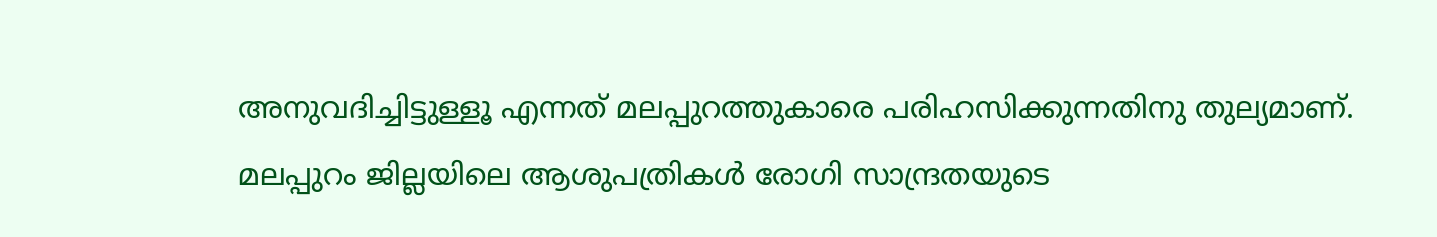അനുവദിച്ചിട്ടുള്ളൂ എന്നത് മലപ്പുറത്തുകാരെ പരിഹസിക്കുന്നതിനു തുല്യമാണ്. മലപ്പുറം ജില്ലയിലെ ആശുപത്രികൾ രോഗി സാന്ദ്രതയുടെ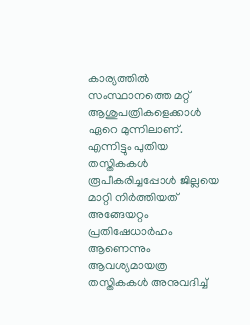കാര്യത്തിൽ സംസ്ഥാനത്തെ മറ്റ് ആശുപത്രികളെക്കാൾ ഏറെ മുന്നിലാണ്. എന്നിട്ടും പുതിയ തസ്തികകൾ രൂപീകരിച്ചപ്പോൾ ജില്ലയെ മാറ്റി നിർത്തിയത് അങ്ങേയറ്റം പ്രതിഷേധാർഹം ആണെന്നും ആവശ്യമായത്ര തസ്തികകൾ അനുവദിച്ച്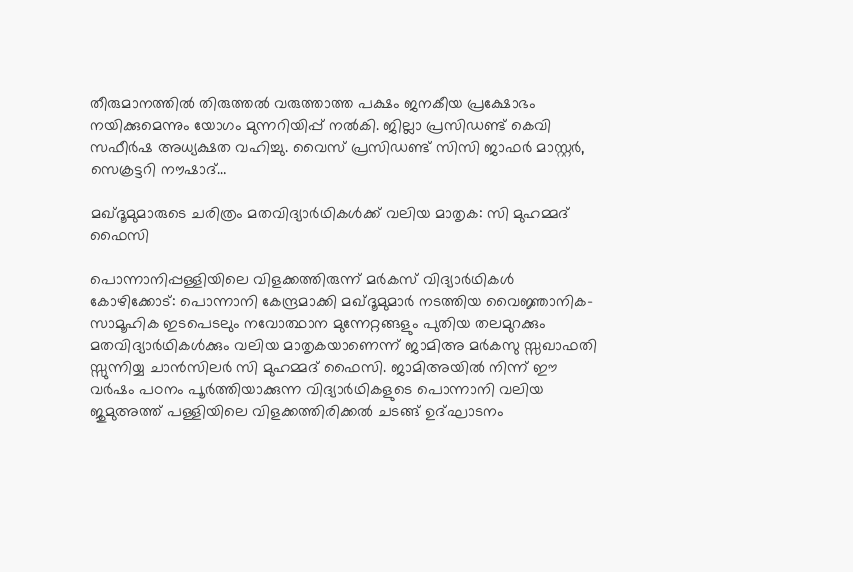തീരുമാനത്തിൽ തിരുത്തൽ വരുത്താത്ത പക്ഷം ജനകീയ പ്രക്ഷോഭം നയിക്കുമെന്നും യോഗം മുന്നറിയിപ്പ് നൽകി. ജില്ലാ പ്രസിഡണ്ട് കെവി സഫീർഷ അധ്യക്ഷത വഹിച്ചു. വൈസ് പ്രസിഡണ്ട് സിസി ജാഫർ മാസ്റ്റർ, സെക്രട്ടറി നൗഷാദ്…

മഖ്ദൂമുമാരുടെ ചരിത്രം മതവിദ്യാർഥികൾക്ക് വലിയ മാതൃക: സി മുഹമ്മദ് ഫൈസി

പൊന്നാനിപ്പള്ളിയിലെ വിളക്കത്തിരുന്ന് മർകസ് വിദ്യാർഥികൾ കോഴിക്കോട്: പൊന്നാനി കേന്ദ്രമാക്കി മഖ്‌ദൂമുമാർ നടത്തിയ വൈജ്ഞാനിക-സാമൂഹിക ഇടപെടലും നവോത്ഥാന മുന്നേറ്റങ്ങളും പുതിയ തലമുറക്കും മതവിദ്യാർഥികൾക്കും വലിയ മാതൃകയാണെന്ന് ജാമിഅ മർകസു സ്സഖാഫതി സ്സുന്നിയ്യ ചാൻസിലർ സി മുഹമ്മദ് ഫൈസി. ജാമിഅയിൽ നിന്ന് ഈ വർഷം പഠനം പൂർത്തിയാക്കുന്ന വിദ്യാർഥികളുടെ പൊന്നാനി വലിയ ജുമുഅത്ത് പള്ളിയിലെ വിളക്കത്തിരിക്കൽ ചടങ്ങ് ഉദ്ഘാടനം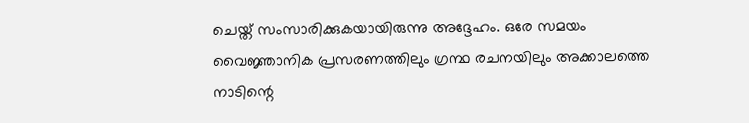ചെയ്ത് സംസാരിക്കുകയായിരുന്നു അദ്ദേഹം. ഒരേ സമയം വൈജ്ഞാനിക പ്രസരണത്തിലും ഗ്രന്ഥ രചനയിലും അക്കാലത്തെ നാടിന്റെ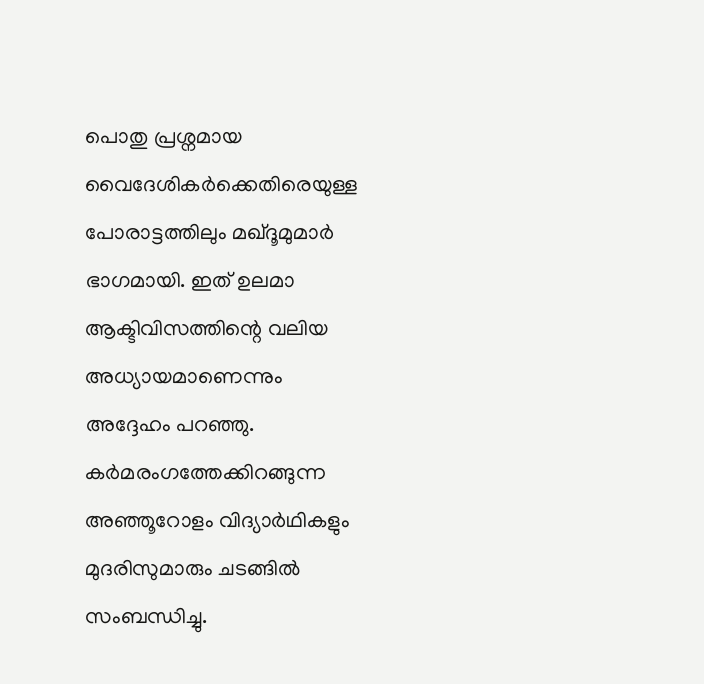പൊതു പ്രശ്നമായ വൈദേശികർക്കെതിരെയുള്ള പോരാട്ടത്തിലും മഖ്‌ദൂമുമാർ ഭാഗമായി. ഇത് ഉലമാ ആക്ടിവിസത്തിന്റെ വലിയ അധ്യായമാണെന്നും അദ്ദേഹം പറഞ്ഞു. കർമരംഗത്തേക്കിറങ്ങുന്ന അഞ്ഞൂറോളം വിദ്യാർഥികളും മുദരിസുമാരും ചടങ്ങിൽ സംബന്ധിച്ചു.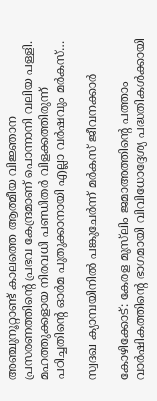അഞ്ചുനൂറ്റാണ്ട് കാലത്തെ ആത്മീയ വിജ്ഞാന പ്രസരണത്തിന്റെ പ്രഭവ കേന്ദ്രമാണ് പൊന്നാനി വലിയ പള്ളി. മഹത്തുക്കളായ നിരവധി പണ്ഡിതർ വിളക്കത്തിരുന്ന് പഠിച്ചതിന്റെ ഓർമ പുതുക്കാനായി എല്ലാ വർഷവും മർകസ്…

സ്വദഖ ക്യാമ്പയിനിൽ പങ്കുചേർന്ന് മർകസ് ജീവനക്കാർ

കോഴിക്കോട്: കേരള മുസ്‌ലിം ജമാഅത്തിന്റെ പത്താം വാർഷികത്തിന്റെ ഭാഗമായി വിവിധോദ്ദേശ്യ പദ്ധതികൾക്കായി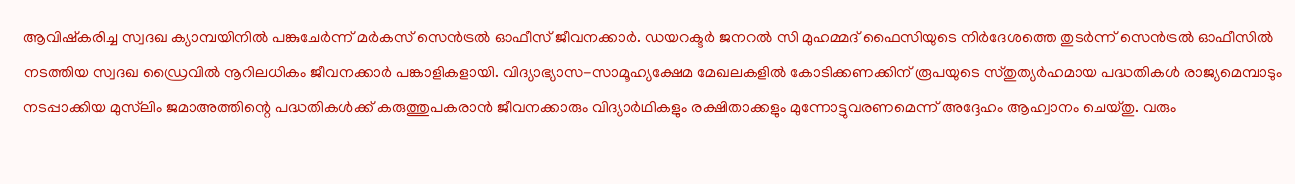ആവിഷ്കരിച്ച സ്വദഖ ക്യാമ്പയിനിൽ പങ്കുചേർന്ന് മർകസ് സെൻട്രൽ ഓഫീസ് ജീവനക്കാർ. ഡയറക്ടർ ജനറൽ സി മുഹമ്മദ് ഫൈസിയുടെ നിർദേശത്തെ തുടർന്ന് സെൻട്രൽ ഓഫീസിൽ നടത്തിയ സ്വദഖ ഡ്രൈവിൽ നൂറിലധികം ജീവനക്കാർ പങ്കാളികളായി. വിദ്യാഭ്യാസ-സാമൂഹ്യക്ഷേമ മേഖലകളിൽ കോടിക്കണക്കിന് രൂപയുടെ സ്തുത്യർഹമായ പദ്ധതികൾ രാജ്യമെമ്പാടും നടപ്പാക്കിയ മുസ്‌ലിം ജമാഅത്തിന്റെ പദ്ധതികൾക്ക് കരുത്തുപകരാൻ ജീവനക്കാരും വിദ്യാർഥികളും രക്ഷിതാക്കളും മുന്നോട്ടുവരണമെന്ന് അദ്ദേഹം ആഹ്വാനം ചെയ്തു. വരും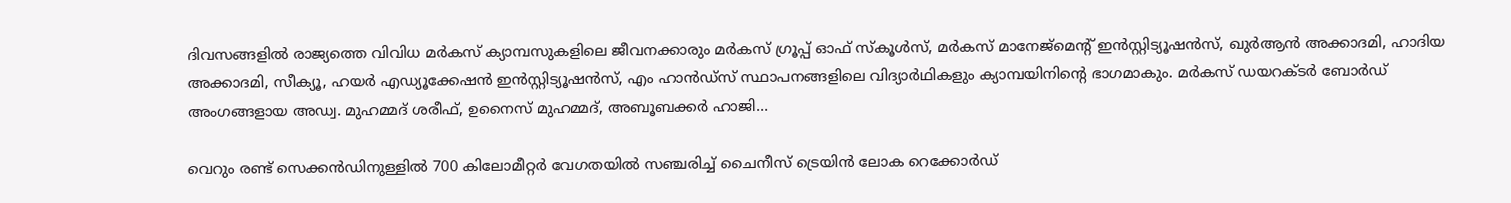ദിവസങ്ങളിൽ രാജ്യത്തെ വിവിധ മർകസ് ക്യാമ്പസുകളിലെ ജീവനക്കാരും മർകസ് ഗ്രൂപ്പ് ഓഫ് സ്കൂൾസ്, മർകസ് മാനേജ്‌മെന്റ് ഇൻസ്റ്റിട്യൂഷൻസ്, ഖുർആൻ അക്കാദമി, ഹാദിയ അക്കാദമി, സീക്യൂ, ഹയർ എഡ്യൂക്കേഷൻ ഇൻസ്റ്റിട്യൂഷൻസ്, എം ഹാൻഡ്‌സ് സ്ഥാപനങ്ങളിലെ വിദ്യാർഥികളും ക്യാമ്പയിനിന്റെ ഭാഗമാകും. മർകസ് ഡയറക്ടർ ബോർഡ് അംഗങ്ങളായ അഡ്വ. മുഹമ്മദ് ശരീഫ്, ഉനൈസ് മുഹമ്മദ്, അബൂബക്കർ ഹാജി…

വെറും രണ്ട് സെക്കൻഡിനുള്ളിൽ 700 കിലോമീറ്റർ വേഗതയിൽ സഞ്ചരിച്ച് ചൈനീസ് ട്രെയിൻ ലോക റെക്കോർഡ്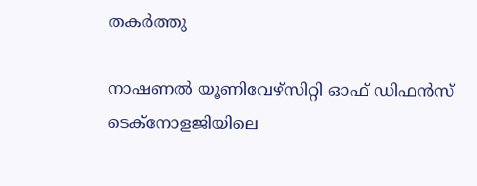തകർത്തു

നാഷണൽ യൂണിവേഴ്‌സിറ്റി ഓഫ് ഡിഫൻസ് ടെക്‌നോളജിയിലെ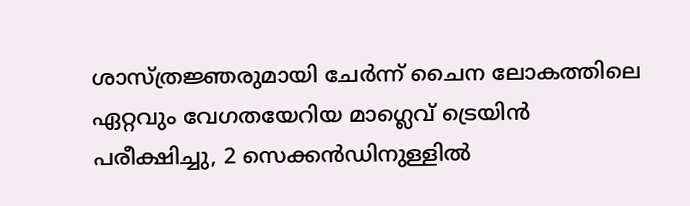ശാസ്ത്രജ്ഞരുമായി ചേർന്ന് ചൈന ലോകത്തിലെ ഏറ്റവും വേഗതയേറിയ മാഗ്ലെവ് ട്രെയിൻ പരീക്ഷിച്ചു, 2 സെക്കൻഡിനുള്ളിൽ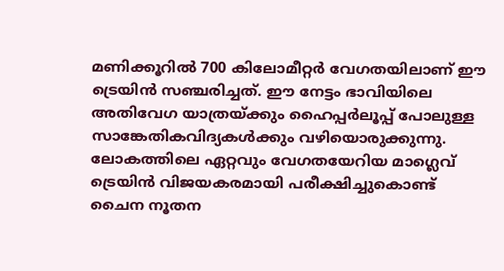മണിക്കൂറിൽ 700 കിലോമീറ്റർ വേഗതയിലാണ് ഈ ട്രെയിന്‍ സഞ്ചരിച്ചത്. ഈ നേട്ടം ഭാവിയിലെ അതിവേഗ യാത്രയ്ക്കും ഹൈപ്പർലൂപ്പ് പോലുള്ള സാങ്കേതികവിദ്യകൾക്കും വഴിയൊരുക്കുന്നു. ലോകത്തിലെ ഏറ്റവും വേഗതയേറിയ മാഗ്ലെവ് ട്രെയിൻ വിജയകരമായി പരീക്ഷിച്ചുകൊണ്ട് ചൈന നൂതന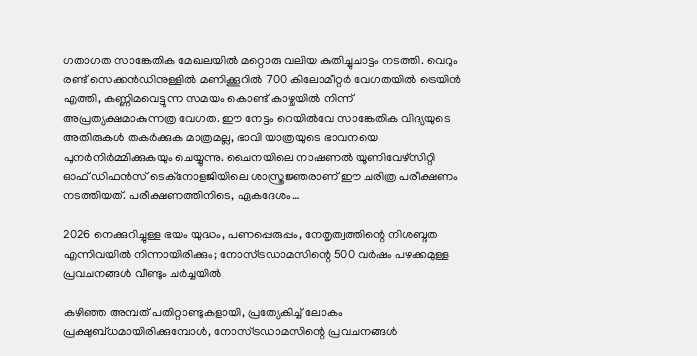ഗതാഗത സാങ്കേതിക മേഖലയിൽ മറ്റൊരു വലിയ കുതിച്ചുചാട്ടം നടത്തി. വെറും രണ്ട് സെക്കൻഡിനുള്ളിൽ മണിക്കൂറിൽ 700 കിലോമീറ്റർ വേഗതയിൽ ട്രെയിൻ എത്തി, കണ്ണിമവെട്ടുന്ന സമയം കൊണ്ട് കാഴ്ചയിൽ നിന്ന് അപ്രത്യക്ഷമാകുന്നത്ര വേഗത. ഈ നേട്ടം റെയിൽവേ സാങ്കേതിക വിദ്യയുടെ അതിരുകൾ തകർക്കുക മാത്രമല്ല, ഭാവി യാത്രയുടെ ഭാവനയെ പുനർനിർമ്മിക്കുകയും ചെയ്യുന്നു. ചൈനയിലെ നാഷണൽ യൂണിവേഴ്‌സിറ്റി ഓഫ് ഡിഫൻസ് ടെക്‌നോളജിയിലെ ശാസ്ത്രജ്ഞരാണ് ഈ ചരിത്ര പരീക്ഷണം നടത്തിയത്. പരീക്ഷണത്തിനിടെ, ഏകദേശം…

2026 നെക്കുറിച്ചുള്ള ഭയം യുദ്ധം, പണപ്പെരുപ്പം, നേതൃത്വത്തിന്റെ നിശബ്ദത എന്നിവയിൽ നിന്നായിരിക്കും; നോസ്ട്രഡാമസിന്റെ 500 വർഷം പഴക്കമുള്ള പ്രവചനങ്ങൾ വീണ്ടും ചർച്ചയില്‍

കഴിഞ്ഞ അമ്പത് പതിറ്റാണ്ടുകളായി, പ്രത്യേകിച്ച് ലോകം പ്രക്ഷുബ്ധമായിരിക്കുമ്പോൾ, നോസ്ട്രഡാമസിന്റെ പ്രവചനങ്ങൾ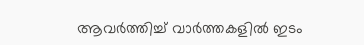ആവർത്തിച്ച് വാർത്തകളിൽ ഇടം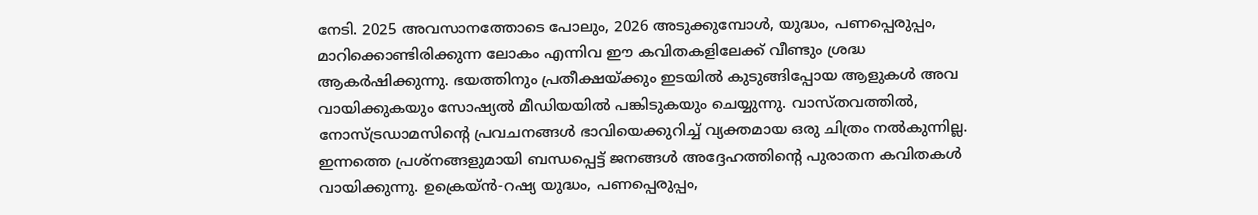നേടി. 2025 അവസാനത്തോടെ പോലും, 2026 അടുക്കുമ്പോൾ, യുദ്ധം, പണപ്പെരുപ്പം, മാറിക്കൊണ്ടിരിക്കുന്ന ലോകം എന്നിവ ഈ കവിതകളിലേക്ക് വീണ്ടും ശ്രദ്ധ ആകർഷിക്കുന്നു. ഭയത്തിനും പ്രതീക്ഷയ്ക്കും ഇടയിൽ കുടുങ്ങിപ്പോയ ആളുകൾ അവ വായിക്കുകയും സോഷ്യൽ മീഡിയയിൽ പങ്കിടുകയും ചെയ്യുന്നു. വാസ്തവത്തിൽ, നോസ്ട്രഡാമസിന്റെ പ്രവചനങ്ങൾ ഭാവിയെക്കുറിച്ച് വ്യക്തമായ ഒരു ചിത്രം നൽകുന്നില്ല. ഇന്നത്തെ പ്രശ്നങ്ങളുമായി ബന്ധപ്പെട്ട് ജനങ്ങള്‍ അദ്ദേഹത്തിന്റെ പുരാതന കവിതകൾ വായിക്കുന്നു. ഉക്രെയ്ൻ-റഷ്യ യുദ്ധം, പണപ്പെരുപ്പം,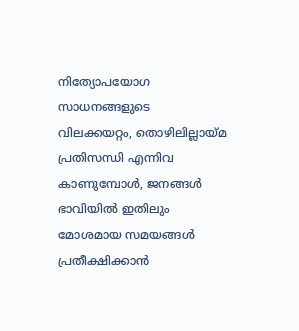നിത്യോപയോഗ സാധനങ്ങളുടെ വിലക്കയറ്റം, തൊഴിലില്ലായ്മ പ്രതിസന്ധി എന്നിവ കാണുമ്പോൾ, ജനങ്ങള്‍ ഭാവിയിൽ ഇതിലും മോശമായ സമയങ്ങൾ പ്രതീക്ഷിക്കാൻ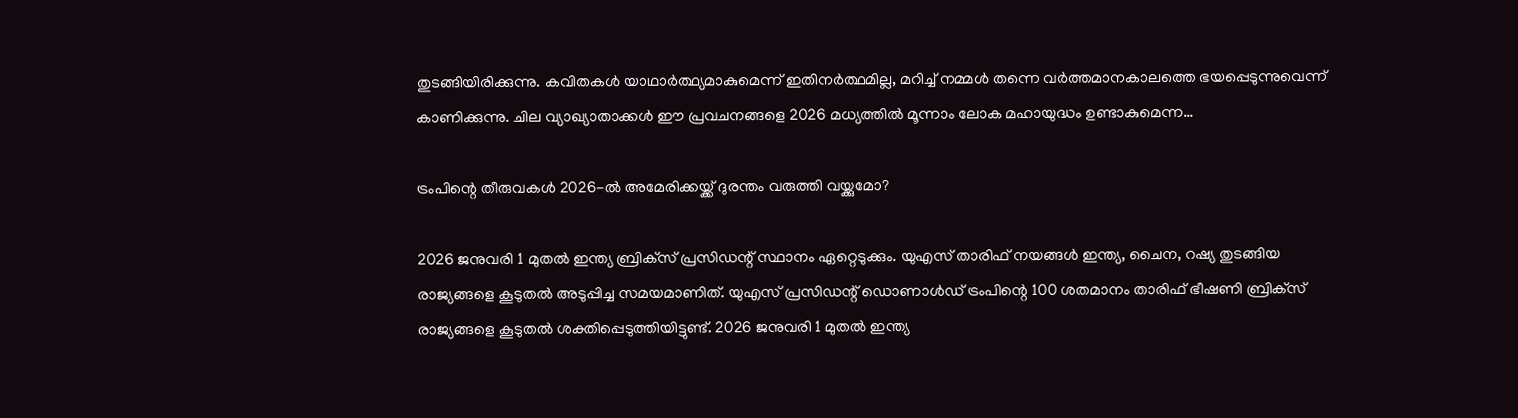തുടങ്ങിയിരിക്കുന്നു. കവിതകൾ യാഥാർത്ഥ്യമാകുമെന്ന് ഇതിനർത്ഥമില്ല, മറിച്ച് നമ്മൾ തന്നെ വർത്തമാനകാലത്തെ ഭയപ്പെടുന്നുവെന്ന് കാണിക്കുന്നു. ചില വ്യാഖ്യാതാക്കൾ ഈ പ്രവചനങ്ങളെ 2026 മധ്യത്തിൽ മൂന്നാം ലോക മഹായുദ്ധം ഉണ്ടാകുമെന്ന…

ട്രംപിന്റെ തീരുവകൾ 2026-ല്‍ അമേരിക്കയ്ക്ക് ദുരന്തം വരുത്തി വയ്ക്കുമോ?

2026 ജനുവരി 1 മുതൽ ഇന്ത്യ ബ്രിക്‌സ് പ്രസിഡന്റ് സ്ഥാനം ഏറ്റെടുക്കും. യുഎസ് താരിഫ് നയങ്ങൾ ഇന്ത്യ, ചൈന, റഷ്യ തുടങ്ങിയ രാജ്യങ്ങളെ കൂടുതൽ അടുപ്പിച്ച സമയമാണിത്. യുഎസ് പ്രസിഡന്റ് ഡൊണാൾഡ് ട്രംപിന്റെ 100 ശതമാനം താരിഫ് ഭീഷണി ബ്രിക്‌സ് രാജ്യങ്ങളെ കൂടുതൽ ശക്തിപ്പെടുത്തിയിട്ടുണ്ട്. 2026 ജനുവരി 1 മുതൽ ഇന്ത്യ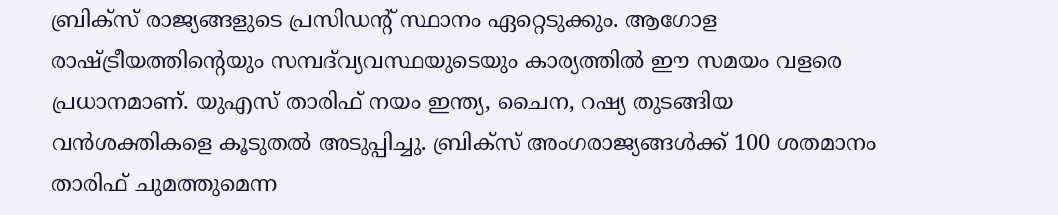ബ്രിക്സ് രാജ്യങ്ങളുടെ പ്രസിഡന്റ് സ്ഥാനം ഏറ്റെടുക്കും. ആഗോള രാഷ്ട്രീയത്തിന്റെയും സമ്പദ്‌വ്യവസ്ഥയുടെയും കാര്യത്തിൽ ഈ സമയം വളരെ പ്രധാനമാണ്. യുഎസ് താരിഫ് നയം ഇന്ത്യ, ചൈന, റഷ്യ തുടങ്ങിയ വൻശക്തികളെ കൂടുതൽ അടുപ്പിച്ചു. ബ്രിക്സ് അംഗരാജ്യങ്ങൾക്ക് 100 ശതമാനം താരിഫ് ചുമത്തുമെന്ന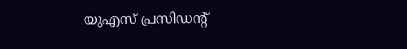യുഎസ് പ്രസിഡന്റ്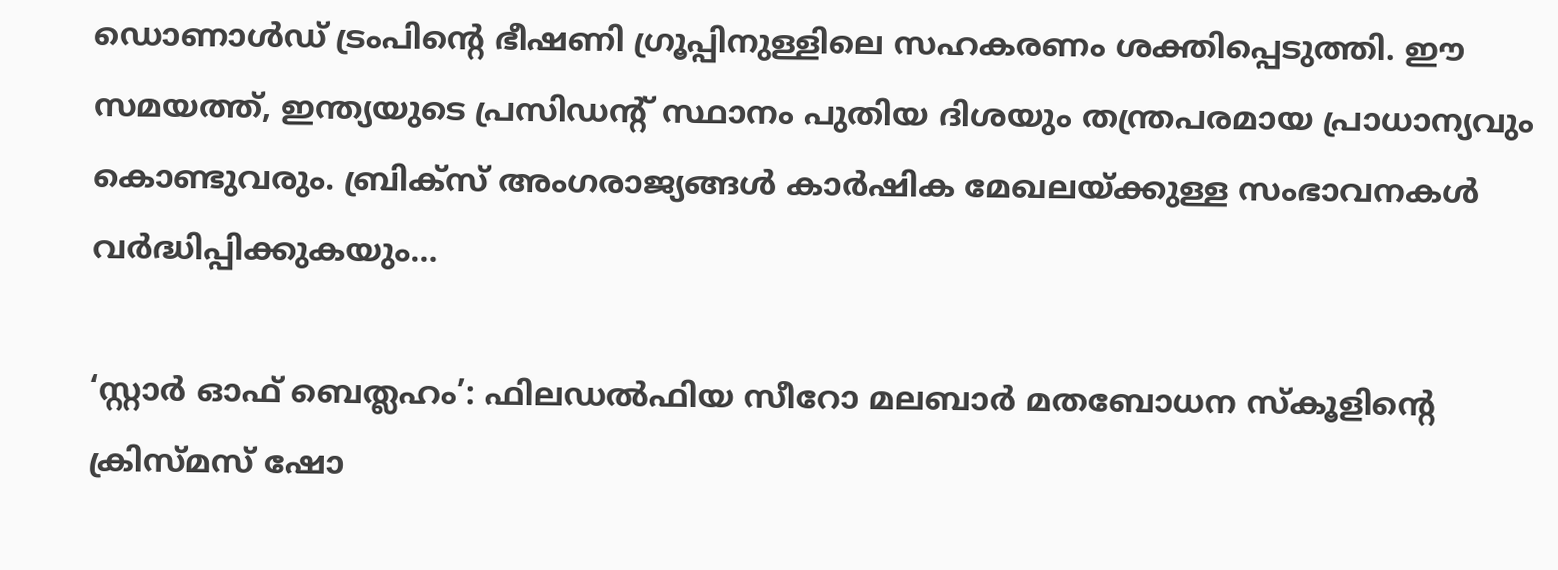ഡൊണാൾഡ് ട്രംപിന്റെ ഭീഷണി ഗ്രൂപ്പിനുള്ളിലെ സഹകരണം ശക്തിപ്പെടുത്തി. ഈ സമയത്ത്, ഇന്ത്യയുടെ പ്രസിഡന്റ് സ്ഥാനം പുതിയ ദിശയും തന്ത്രപരമായ പ്രാധാന്യവും കൊണ്ടുവരും. ബ്രിക്‌സ് അംഗരാജ്യങ്ങൾ കാർഷിക മേഖലയ്ക്കുള്ള സംഭാവനകൾ വർദ്ധിപ്പിക്കുകയും…

‘സ്റ്റാര്‍ ഓഫ് ബെത്ലഹം’: ഫിലഡല്‍ഫിയ സീറോ മലബാര്‍ മതബോധന സ്കൂളിന്‍റെ ക്രിസ്മസ് ഷോ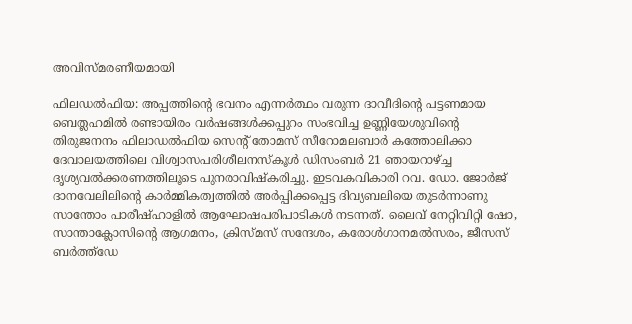അവിസ്മരണീയമായി

ഫിലഡല്‍ഫിയ: അപ്പത്തിന്‍റെ ഭവനം എന്നര്‍ത്ഥം വരുന്ന ദാവീദിന്‍റെ പട്ടണമായ ബെത്ലഹമില്‍ രണ്ടായിരം വര്‍ഷങ്ങള്‍ക്കപ്പുറം സംഭവിച്ച ഉണ്ണിയേശുവിന്‍റെ തിരുജനനം ഫിലാഡല്‍ഫിയ സെന്‍റ് തോമസ് സീറോമലബാര്‍ കത്തോലിക്കാ ദേവാലയത്തിലെ വിശ്വാസപരിശീലനസ്കൂള്‍ ഡിസംബര്‍ 21 ഞായറാഴ്ച്ച ദൃശ്യവല്‍ക്കരണത്തിലൂടെ പുനരാവിഷ്കരിച്ചു. ഇടവകവികാരി റവ. ഡോ. ജോര്‍ജ് ദാനവേലിലിന്‍റെ കാര്‍മ്മികത്വത്തില്‍ അര്‍പ്പിക്കപ്പെട്ട ദിവ്യബലിയെ തുടര്‍ന്നാണു സാന്തോം പാരീഷ്ഹാളില്‍ ആഘോഷപരിപാടികള്‍ നടന്നത്. ലൈവ് നേറ്റിവിറ്റി ഷോ, സാന്താക്ലോസിന്‍റെ ആഗമനം, ക്രിസ്മസ് സന്ദേശം, കരോള്‍ഗാനമല്‍സരം, ജീസസ് ബര്‍ത്ത്ഡേ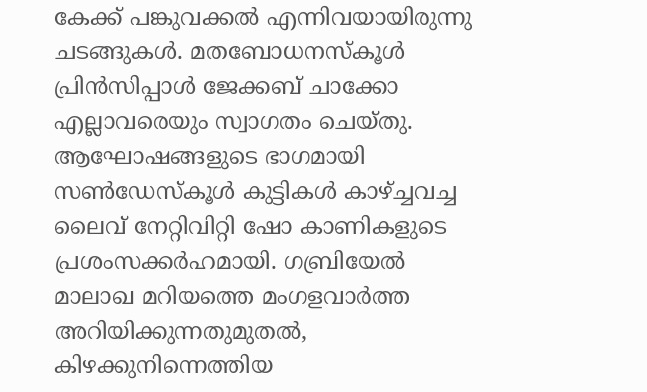കേക്ക് പങ്കുവക്കല്‍ എന്നിവയായിരുന്നു ചടങ്ങുകള്‍. മതബോധനസ്കൂള്‍ പ്രിന്‍സിപ്പാള്‍ ജേക്കബ് ചാക്കോ എല്ലാവരെയും സ്വാഗതം ചെയ്തു. ആഘോഷങ്ങളുടെ ഭാഗമായി സണ്‍ഡേസ്കൂള്‍ കുട്ടികള്‍ കാഴ്ച്ചവച്ച ലൈവ് നേറ്റിവിറ്റി ഷോ കാണികളുടെ പ്രശംസക്കര്‍ഹമായി. ഗബ്രിയേല്‍ മാലാഖ മറിയത്തെ മംഗളവാര്‍ത്ത അറിയിക്കുന്നതുമുതല്‍, കിഴക്കുനിന്നെത്തിയ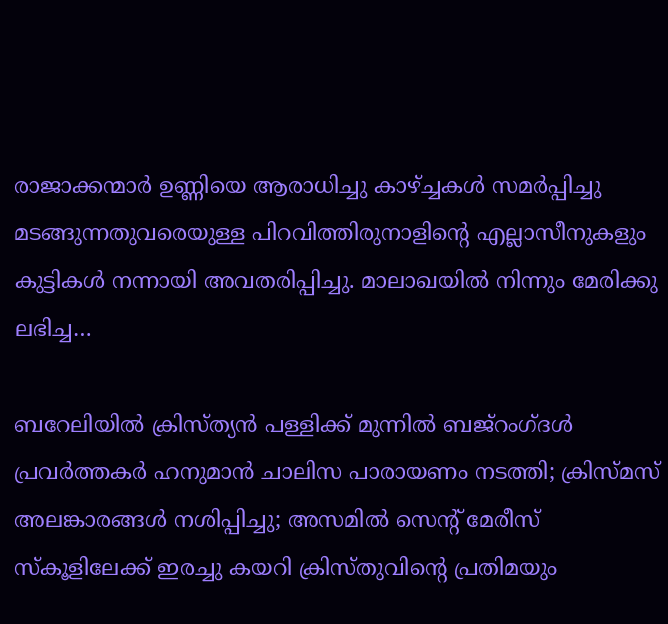രാജാക്കന്മാര്‍ ഉണ്ണിയെ ആരാധിച്ചു കാഴ്ച്ചകള്‍ സമര്‍പ്പിച്ചു മടങ്ങുന്നതുവരെയുള്ള പിറവിത്തിരുനാളിന്‍റെ എല്ലാസീനുകളും കുട്ടികള്‍ നന്നായി അവതരിപ്പിച്ചു. മാലാഖയില്‍ നിന്നും മേരിക്കു ലഭിച്ച…

ബറേലിയില്‍ ക്രിസ്ത്യന്‍ പള്ളിക്ക് മുന്നിൽ ബജ്‌റംഗ്ദൾ പ്രവർത്തകർ ഹനുമാൻ ചാലിസ പാരായണം നടത്തി; ക്രിസ്മസ് അലങ്കാരങ്ങള്‍ നശിപ്പിച്ചു; അസമില്‍ സെന്റ് മേരീസ് സ്‌കൂളിലേക്ക് ഇരച്ചു കയറി ക്രിസ്തുവിന്റെ പ്രതിമയും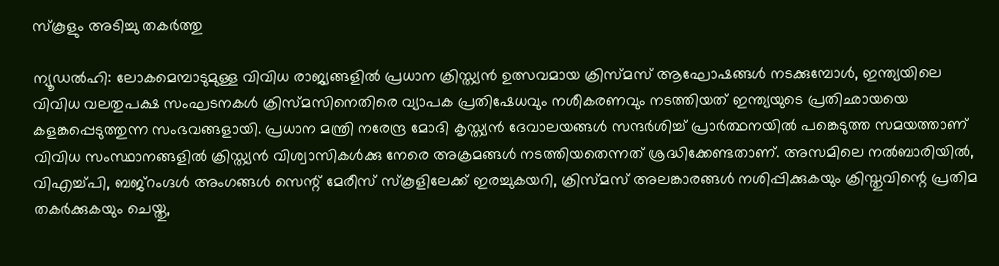സ്കൂളും അടിച്ചു തകർത്തു

ന്യൂഡൽഹി: ലോകമെമ്പാടുമുള്ള വിവിധ രാജ്യങ്ങളിൽ പ്രധാന ക്രിസ്ത്യൻ ഉത്സവമായ ക്രിസ്മസ് ആഘോഷങ്ങൾ നടക്കുമ്പോൾ, ഇന്ത്യയിലെ വിവിധ വലതുപക്ഷ സംഘടനകൾ ക്രിസ്മസിനെതിരെ വ്യാപക പ്രതിഷേധവും നശീകരണവും നടത്തിയത് ഇന്ത്യയുടെ പ്രതിഛായയെ കളങ്കപ്പെടുത്തുന്ന സംഭവങ്ങളായി. പ്രധാന മന്ത്രി നരേന്ദ്ര മോദി കൃസ്ത്യന്‍ ദേവാലയങ്ങള്‍ സന്ദര്‍ശിച്ച് പ്രാര്‍ത്ഥനയില്‍ പങ്കെടുത്ത സമയത്താണ് വിവിധ സംസ്ഥാനങ്ങളില്‍ ക്രിസ്ത്യന്‍ വിശ്വാസികള്‍ക്കു നേരെ അക്രമങ്ങള്‍ നടത്തിയതെന്നത് ശ്രദ്ധിക്കേണ്ടതാണ്. അസമിലെ നൽബാരിയിൽ, വിഎച്ച്പി, ബജ്‌റംഗ്ദൾ അംഗങ്ങൾ സെന്റ് മേരീസ് സ്‌കൂളിലേക്ക് ഇരച്ചുകയറി, ക്രിസ്മസ് അലങ്കാരങ്ങൾ നശിപ്പിക്കുകയും ക്രിസ്തുവിന്റെ പ്രതിമ തകർക്കുകയും ചെയ്തു,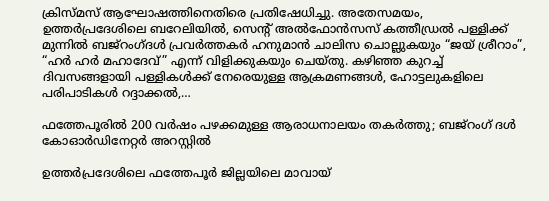ക്രിസ്മസ് ആഘോഷത്തിനെതിരെ പ്രതിഷേധിച്ചു. അതേസമയം, ഉത്തർപ്രദേശിലെ ബറേലിയിൽ, സെന്റ് അൽഫോൻസസ് കത്തീഡ്രൽ പള്ളിക്ക് മുന്നിൽ ബജ്‌റംഗ്ദൾ പ്രവർത്തകർ ഹനുമാൻ ചാലിസ ചൊല്ലുകയും “ജയ് ശ്രീറാം”, “ഹർ ഹർ മഹാദേവ്” എന്ന് വിളിക്കുകയും ചെയ്തു. കഴിഞ്ഞ കുറച്ച് ദിവസങ്ങളായി പള്ളികൾക്ക് നേരെയുള്ള ആക്രമണങ്ങൾ, ഹോട്ടലുകളിലെ പരിപാടികൾ റദ്ദാക്കൽ,…

ഫത്തേപൂരില്‍ 200 വർഷം പഴക്കമുള്ള ആരാധനാലയം തകർത്തു; ബജ്റംഗ് ദള്‍ കോഓര്‍ഡിനേറ്റര്‍ അറസ്റ്റില്‍

ഉത്തർപ്രദേശിലെ ഫത്തേപൂർ ജില്ലയിലെ മാവായ്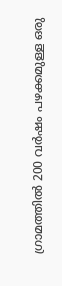ഗ്രാമത്തിൽ 200 വർഷം പഴക്കമുള്ള ഒരു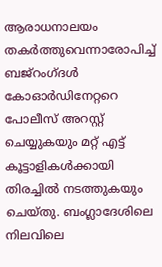ആരാധനാലയം തകർത്തുവെന്നാരോപിച്ച് ബജ്‌റംഗ്ദൾ കോഓർഡിനേറ്ററെ പോലീസ് അറസ്റ്റ് ചെയ്യുകയും മറ്റ് എട്ട് കൂട്ടാളികള്‍ക്കായി തിരച്ചിൽ നടത്തുകയും ചെയ്തു. ബംഗ്ലാദേശിലെ നിലവിലെ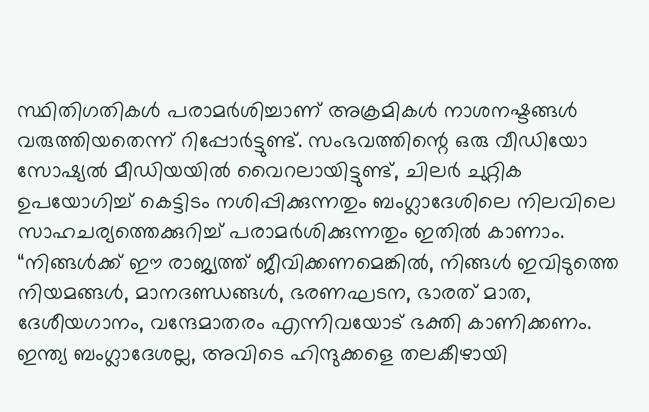സ്ഥിതിഗതികൾ പരാമർശിച്ചാണ് അക്രമികള്‍ നാശനഷ്ടങ്ങൾ വരുത്തിയതെന്ന് റിപ്പോർട്ടുണ്ട്. സംഭവത്തിന്റെ ഒരു വീഡിയോ സോഷ്യൽ മീഡിയയിൽ വൈറലായിട്ടുണ്ട്, ചിലര്‍ ചുറ്റിക ഉപയോഗിച്ച് കെട്ടിടം നശിപ്പിക്കുന്നതും ബംഗ്ലാദേശിലെ നിലവിലെ സാഹചര്യത്തെക്കുറിച്ച് പരാമർശിക്കുന്നതും ഇതിൽ കാണാം. “നിങ്ങൾക്ക് ഈ രാജ്യത്ത് ജീവിക്കണമെങ്കിൽ, നിങ്ങൾ ഇവിടുത്തെ നിയമങ്ങൾ, മാനദണ്ഡങ്ങൾ, ഭരണഘടന, ഭാരത് മാത, ദേശീയഗാനം, വന്ദേമാതരം എന്നിവയോട് ഭക്തി കാണിക്കണം. ഇന്ത്യ ബംഗ്ലാദേശല്ല, അവിടെ ഹിന്ദുക്കളെ തലകീഴായി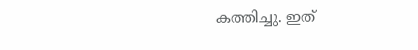കത്തിച്ചു. ഇത്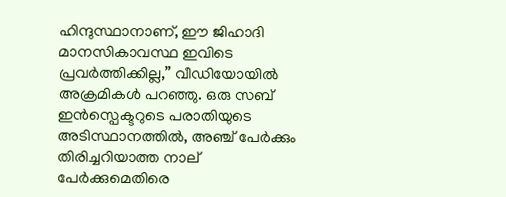ഹിന്ദുസ്ഥാനാണ്, ഈ ജിഹാദി മാനസികാവസ്ഥ ഇവിടെ പ്രവർത്തിക്കില്ല,” വീഡിയോയില്‍ അക്രമികള്‍ പറഞ്ഞു. ഒരു സബ് ഇൻസ്പെക്ടറുടെ പരാതിയുടെ അടിസ്ഥാനത്തിൽ, അഞ്ച് പേർക്കും തിരിച്ചറിയാത്ത നാല് പേർക്കുമെതിരെ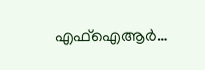എഫ്‌ഐആർ…